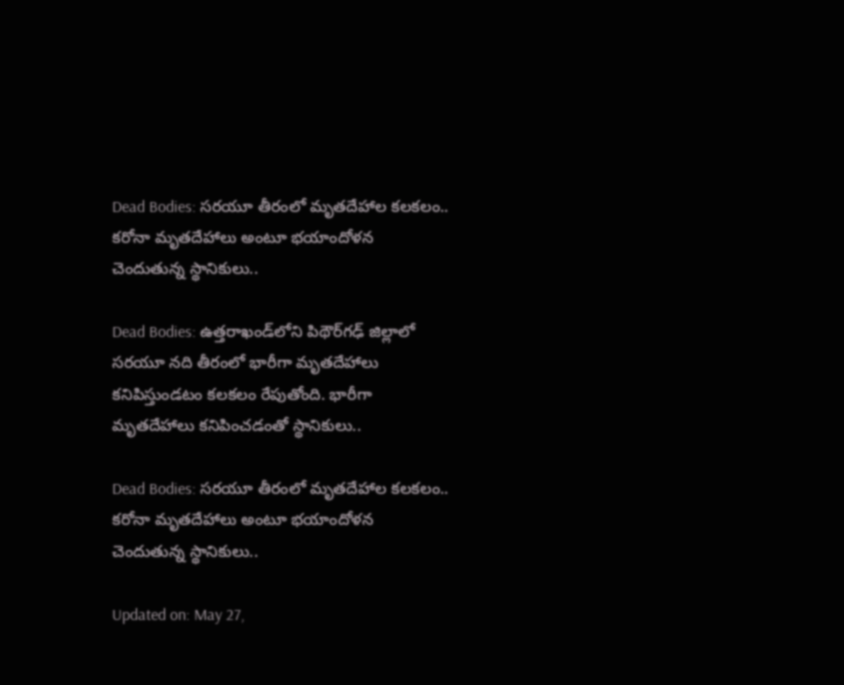Dead Bodies: స‌ర‌యూ తీరంలో మృతదేహాల కలకలం.. కరోనా మృతదేహాలు అంటూ భయాందోళన చెందుతున్న స్థానికులు..

Dead Bodies: ఉత్తరాఖండ్‌లోని పిథౌర్‌గ‌ఢ్‌ జిల్లాలో స‌ర‌యూ నది తీరంలో భారీగా మృతదేహాలు కనిపిస్తుండటం కలకలం రేపుతోంది. భారీగా మృతదేహాలు కనిపించడంతో స్థానికులు..

Dead Bodies: స‌ర‌యూ తీరంలో మృతదేహాల కలకలం.. కరోనా మృతదేహాలు అంటూ భయాందోళన చెందుతున్న స్థానికులు..

Updated on: May 27,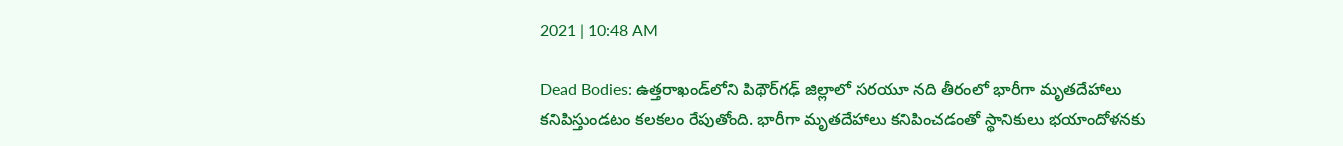2021 | 10:48 AM

Dead Bodies: ఉత్తరాఖండ్‌లోని పిథౌర్‌గ‌ఢ్‌ జిల్లాలో స‌ర‌యూ నది తీరంలో భారీగా మృతదేహాలు కనిపిస్తుండటం కలకలం రేపుతోంది. భారీగా మృతదేహాలు కనిపించడంతో స్థానికులు భయాందోళనకు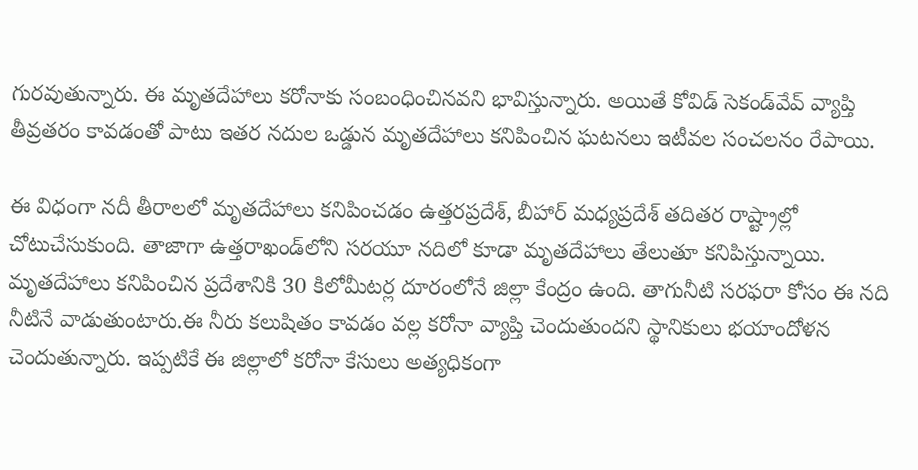గురవుతున్నారు. ఈ మృతదేహాలు కరోనాకు సంబంధించినవని భావిస్తున్నారు. అయితే కోవిడ్‌ సెకండ్‌వేవ్‌ వ్యాప్తి తీవ్రతరం కావడంతో పాటు ఇతర నదుల ఒడ్డున మృతదేహాలు కనిపించిన ఘటనలు ఇటీవల సంచలనం రేపాయి.

ఈ విధంగా న‌దీ తీరాల‌లో మృత‌దేహాలు క‌నిపించ‌డం ఉత్తరప్రదేశ్, బీహార్ మధ్యప్రదేశ్ త‌దిత‌ర రాష్ట్రాల్లో చోటుచేసుకుంది. తాజాగా ఉత్తరాఖండ్‌లోని స‌ర‌యూ నదిలో కూడా మృత‌దేహాలు తేలుతూ క‌నిపిస్తున్నాయి. మృతదేహాలు క‌నిపించిన‌ ప్రదేశానికి 30 కిలోమీటర్ల దూరంలోనే జిల్లా కేంద్రం ఉంది. తాగునీటి సరఫరా కోసం ఈ నది నీటినే వాడుతుంటారు.ఈ నీరు కలుషితం కావడం వల్ల క‌రోనా వ్యాప్తి చెందుతుందని స్థానికులు భయాందోళన చెందుతున్నారు. ఇప్పటికే ఈ జిల్లాలో క‌రోనా కేసులు అత్యధికంగా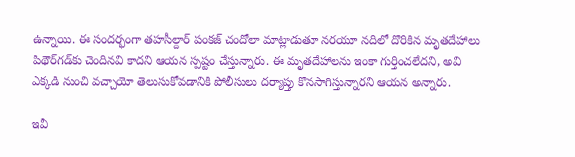ఉన్నాయి. ఈ సంద‌ర్భంగా తహసీల్దార్ పంకజ్ చందోలా మాట్లాడుతూ న‌ర‌యూ నదిలో దొరికిన మృతదేహాలు పిథౌర్‌గ‌డ్‌కు చెందినవి కాదని ఆయన స్పష్టం చేస్తున్నారు. ఈ మృతదేహాలను ఇంకా గుర్తించలేద‌ని, అవి ఎక్కడి నుంచి వచ్చాయో తెలుసుకోవడానికి పోలీసులు ద‌ర్యాప్తు కొనసాగిస్తున్నారని ఆయన అన్నారు.

ఇవీ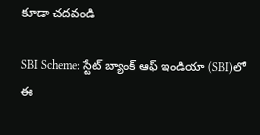కూడా చదవండి

SBI Scheme: స్టేట్‌ బ్యాంక్‌ ఆఫ్‌ ఇండియా (SBI)లో ఈ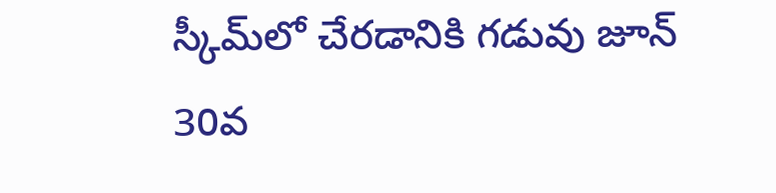స్కీమ్‌లో చేరడానికి గడువు జూన్ 30వ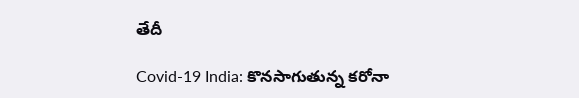తేదీ

Covid-19 India: కొనసాగుతున్న కరోనా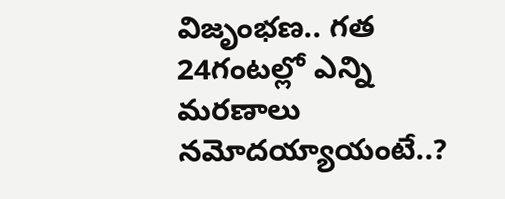విజృంభణ.. గత 24గంటల్లో ఎన్ని మరణాలు నమోదయ్యాయంటే..?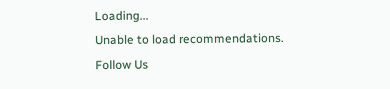Loading...
Unable to load recommendations.
Follow Us